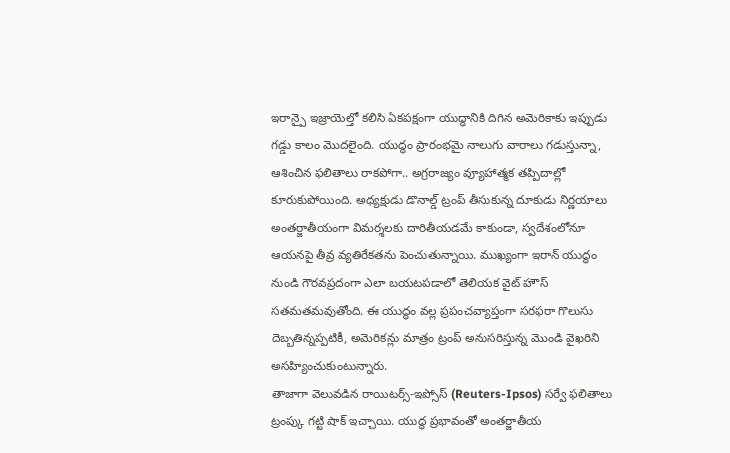ఇరాన్పై ఇజ్రాయెల్తో కలిసి ఏకపక్షంగా యుద్ధానికి దిగిన అమెరికాకు ఇప్పుడు గడ్డు కాలం మొదలైంది. యుద్ధం ప్రారంభమై నాలుగు వారాలు గడుస్తున్నా, ఆశించిన ఫలితాలు రాకపోగా.. అగ్రరాజ్యం వ్యూహాత్మక తప్పిదాల్లో కూరుకుపోయింది. అధ్యక్షుడు డొనాల్డ్ ట్రంప్ తీసుకున్న దూకుడు నిర్ణయాలు అంతర్జాతీయంగా విమర్శలకు దారితీయడమే కాకుండా, స్వదేశంలోనూ ఆయనపై తీవ్ర వ్యతిరేకతను పెంచుతున్నాయి. ముఖ్యంగా ఇరాన్ యుద్ధం నుండి గౌరవప్రదంగా ఎలా బయటపడాలో తెలియక వైట్ హౌస్ సతమతమవుతోంది. ఈ యుద్ధం వల్ల ప్రపంచవ్యాప్తంగా సరఫరా గొలుసు దెబ్బతిన్నప్పటికీ, అమెరికన్లు మాత్రం ట్రంప్ అనుసరిస్తున్న మొండి వైఖరిని అసహ్యించుకుంటున్నారు.
తాజాగా వెలువడిన రాయిటర్స్-ఇప్సోస్ (Reuters-Ipsos) సర్వే ఫలితాలు ట్రంప్కు గట్టి షాక్ ఇచ్చాయి. యుద్ధ ప్రభావంతో అంతర్జాతీయ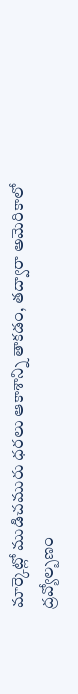మార్కెట్లో ముడిచమురు ధరలు ఆకాశాన్ని తాకడం, తద్వారా అమెరికాలో ద్రవ్యోల్బణం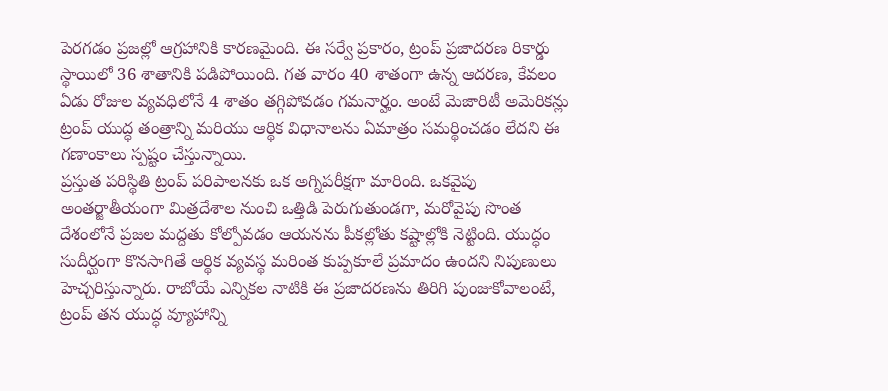పెరగడం ప్రజల్లో ఆగ్రహానికి కారణమైంది. ఈ సర్వే ప్రకారం, ట్రంప్ ప్రజాదరణ రికార్డు స్థాయిలో 36 శాతానికి పడిపోయింది. గత వారం 40 శాతంగా ఉన్న ఆదరణ, కేవలం ఏడు రోజుల వ్యవధిలోనే 4 శాతం తగ్గిపోవడం గమనార్హం. అంటే మెజారిటీ అమెరికన్లు ట్రంప్ యుద్ధ తంత్రాన్ని మరియు ఆర్థిక విధానాలను ఏమాత్రం సమర్థించడం లేదని ఈ గణాంకాలు స్పష్టం చేస్తున్నాయి.
ప్రస్తుత పరిస్థితి ట్రంప్ పరిపాలనకు ఒక అగ్నిపరీక్షగా మారింది. ఒకవైపు అంతర్జాతీయంగా మిత్రదేశాల నుంచి ఒత్తిడి పెరుగుతుండగా, మరోవైపు సొంత దేశంలోనే ప్రజల మద్దతు కోల్పోవడం ఆయనను పీకల్లోతు కష్టాల్లోకి నెట్టింది. యుద్ధం సుదీర్ఘంగా కొనసాగితే ఆర్థిక వ్యవస్థ మరింత కుప్పకూలే ప్రమాదం ఉందని నిపుణులు హెచ్చరిస్తున్నారు. రాబోయే ఎన్నికల నాటికి ఈ ప్రజాదరణను తిరిగి పుంజుకోవాలంటే, ట్రంప్ తన యుద్ధ వ్యూహాన్ని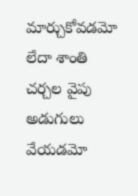మార్చుకోవడమో లేదా శాంతి చర్చల వైపు అడుగులు వేయడమో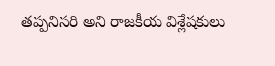తప్పనిసరి అని రాజకీయ విశ్లేషకులు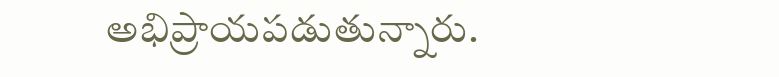అభిప్రాయపడుతున్నారు.